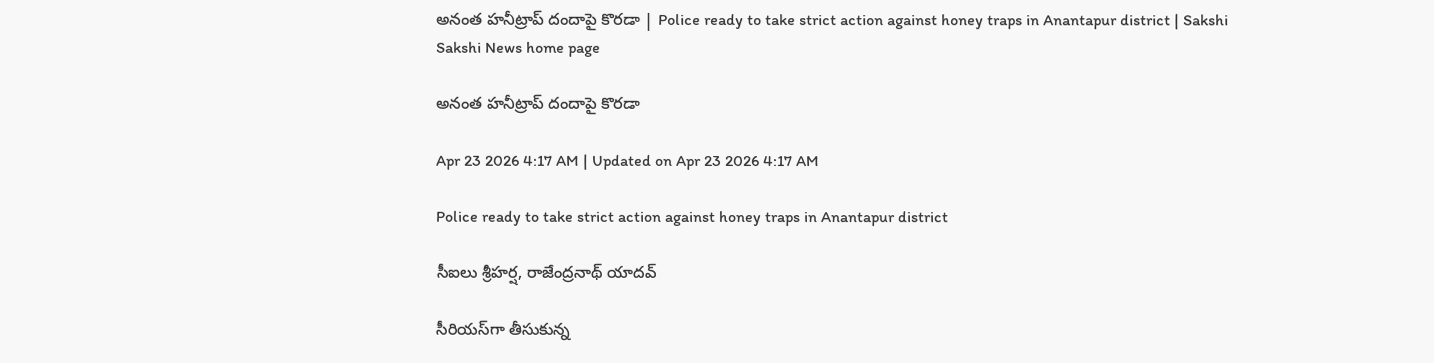అనంత హనీట్రాప్‌ దందాపై కొరడా | Police ready to take strict action against honey traps in Anantapur district | Sakshi
Sakshi News home page

అనంత హనీట్రాప్‌ దందాపై కొరడా

Apr 23 2026 4:17 AM | Updated on Apr 23 2026 4:17 AM

Police ready to take strict action against honey traps in Anantapur district

సీఐలు శ్రీహర్ష, రాజేంద్రనాథ్‌ యాదవ్‌

సీరియస్‌గా తీసుకున్న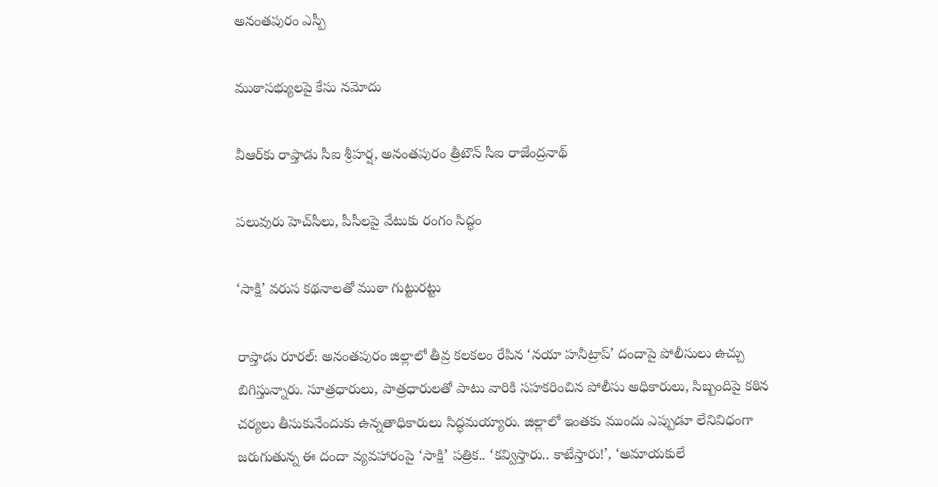అనంతపురం ఎస్పీ

ముఠాసభ్యులపై కేసు నమోదు

వీఆర్‌కు రాప్తాడు సీఐ శ్రీహర్ష, అనంతపురం త్రీటౌన్‌ సీఐ రాజేంద్రనాథ్‌

పలువురు హెచ్‌సీలు, పీసీలపై వేటుకు రంగం సిద్ధం

‘సాక్షి’ వరుస కథనాలతో ముఠా గుట్టురట్టు

రాప్తాడు రూరల్‌: అనంతపురం జిల్లాలో తీవ్ర కలకలం రేపిన ‘నయా హనీట్రాప్‌’ దందాపై పోలీసులు ఉచ్చు బిగిస్తున్నారు. సూత్రధారులు, పాత్రధారులతో పాటు వారికి సహకరించిన పోలీసు అధికారులు, సిబ్బందిపై కఠిన చర్యలు తీసుకునేందుకు ఉన్నతాధికారులు సిద్ధమయ్యారు. జిల్లాలో ఇంతకు ముందు ఎప్పుడూ లేనివిధంగా జరుగుతున్న ఈ దందా వ్యవహారంపై ‘సాక్షి’ పత్రిక.. ‘కవ్విస్తారు.. కాటేస్తారు!’, ‘అమాయకులే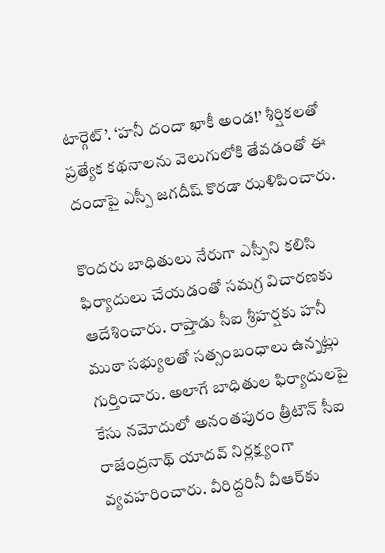టార్గెట్‌’. ‘హనీ దందా ఖాకీ అండ!’ శీర్షికలతో ప్రత్యేక కథనాలను వెలుగులోకి తేవడంతో ఈ దందాపై ఎస్పీ జగదీష్‌ కొరడా ఝళిపించారు.

కొందరు బాధితులు నేరుగా ఎస్పీని కలిసి ఫిర్యాదులు చేయడంతో సమగ్ర విచారణకు ఆదేశించారు. రాప్తాడు సీఐ శ్రీహర్షకు హనీ ముఠా సభ్యులతో సత్సంబంధాలు ఉన్నట్లు గుర్తించారు. అలాగే బాధితుల ఫిర్యాదులపై కేసు నమోదులో అనంతపురం త్రీటౌన్‌ సీఐ రాజేంద్రనాథ్‌ యాదవ్‌ నిర్లక్ష్యంగా వ్యవహరించారు. వీరిద్దరినీ వీఆర్‌కు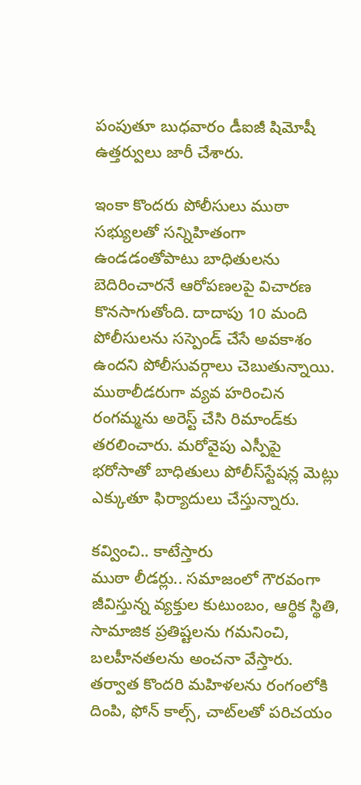పంపుతూ బుధవారం డీఐజీ షిమోషీ ఉత్తర్వులు జారీ చేశారు.

ఇంకా కొందరు పోలీసులు ముఠా సభ్యులతో సన్నిహితంగా ఉండడంతోపాటు బాధితులను బెదిరించారనే ఆరోపణలపై విచారణ కొనసాగుతోంది. దాదాపు 10 మంది పోలీసులను సస్పెండ్‌ చేసే అవకాశం ఉందని పోలీసువర్గాలు చెబుతున్నాయి. ముఠాలీడరుగా వ్యవ హరించిన రంగమ్మను అరెస్ట్‌ చేసి రిమాండ్‌కు తరలించారు. మరోవైపు ఎస్పీపై భరోసాతో బాధితులు పోలీస్‌స్టేషన్ల మెట్లు ఎక్కుతూ ఫిర్యాదులు చేస్తున్నారు.

కవ్వించి.. కాటేస్తారు
ముఠా లీడర్లు.. సమాజంలో గౌరవంగా జీవిస్తున్న వ్యక్తుల కుటుంబం, ఆర్థిక స్థితి, సామాజిక ప్రతిష్టలను గమనించి, బలహీనతలను అంచనా వేస్తారు. తర్వాత కొందరి మహిళలను రంగంలోకి దింపి, ఫోన్‌ కాల్స్, చాట్‌లతో పరిచయం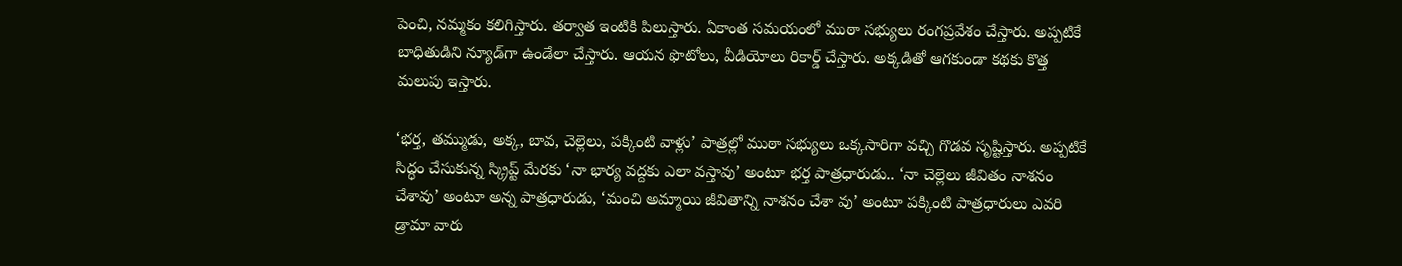పెంచి, నమ్మకం కలిగిస్తారు. తర్వాత ఇంటికి పిలుస్తారు. ఏకాంత సమయంలో ముఠా సభ్యులు రంగప్రవేశం చేస్తారు. అప్పటికే బాధితుడిని న్యూడ్‌గా ఉండేలా చేస్తారు. ఆయన ఫొటోలు, వీడియోలు రికార్డ్‌ చేస్తారు. అక్కడితో ఆగకుండా కథకు కొత్త మలుపు ఇస్తారు.

‘భర్త, తమ్ముడు, అక్క, బావ, చెల్లెలు, పక్కింటి వాళ్లు’ పాత్రల్లో ముఠా సభ్యులు ఒక్కసారిగా వచ్చి గొడవ సృష్టిస్తారు. అప్పటికే సిద్ధం చేసుకున్న స్క్రిప్ట్‌ మేరకు ‘నా భార్య వద్దకు ఎలా వస్తావు’ అంటూ భర్త పాత్రధారుడు.. ‘నా చెల్లెలు జీవితం నాశనం చేశావు’ అంటూ అన్న పాత్రధారుడు, ‘మంచి అమ్మాయి జీవితాన్ని నాశనం చేశా వు’ అంటూ పక్కింటి పాత్రధారులు ఎవరి డ్రామా వారు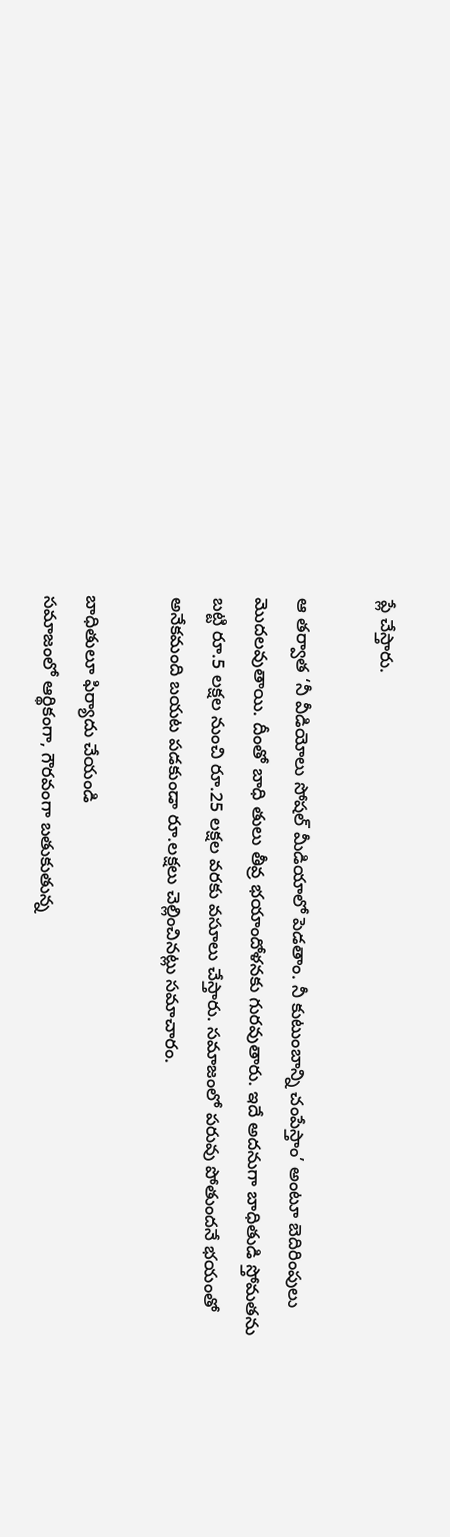ప్లే చేస్తారు.

ఆ తర్వాత ‘నీ వీడియోలు సోషల్‌ మీడియాలో పెడతాం. నీ కుటుంబాన్ని చంపేస్తాం’ అంటూ బెదిరింపులు మొదలవుతాయి. దీంతో బాధి తులు తీవ్ర భయాందోళనకు గురవుతారు. ఇదే అదనుగా బాధితుడి స్తోమతను బట్టి రూ.5 లక్షల నుంచి రూ.25 లక్షల వరకు వసూలు చేస్తారు. సమాజంలో పరువు పోతుందనే భయంతో అనేకమంది బయట పడకుండా రూ.లక్షలు చెల్లించినట్లు సమాచారం.

బాధితులూ ఫిర్యాదు చేయండి
సమాజంలో ఆర్థికంగా, గౌరవంగా బతుకుతున్న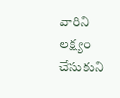వారిని లక్ష్యం చేసుకుని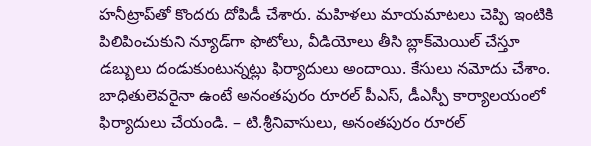హనీట్రాప్‌తో కొందరు దోపిడీ చేశారు. మహిళలు మాయమాటలు చెప్పి ఇంటికి పిలిపించుకుని న్యూడ్‌గా ఫొటోలు, వీడియోలు తీసి బ్లాక్‌మెయిల్‌ చేస్తూ డబ్బులు దండుకుంటున్నట్లు ఫిర్యాదులు అందాయి. కేసులు నమోదు చేశాం. బాధితులెవరైనా ఉంటే అనంతపురం రూరల్‌ పీఎస్, డీఎస్పీ కార్యాలయంలో ఫిర్యాదులు చేయండి. – టి.శ్రీనివాసులు, అనంతపురం రూరల్‌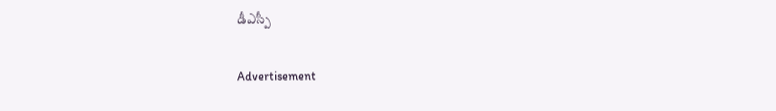డీఎస్పీ

Advertisement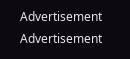Advertisement
Advertisement